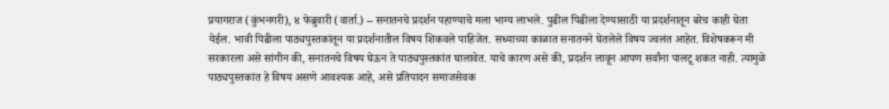प्रयागराज (कुंभनगरी), ४ फेब्रुवारी (वार्ता.) – सनातनचे प्रदर्शन पहाण्याचे मला भाग्य लाभले. पुढील पिढीला देण्यासाठी या प्रदर्शनातून बरेच काही घेता येईल. भावी पिढीला पाठ्यपुस्तकांतून या प्रदर्शनातील विषय शिकवले पाहिजेत. सध्याच्या काळात सनातनने घेतलेले विषय ज्वलंत आहेत. विशेषकरून मी सरकारला असे सांगीन की, सनातनचे विषय घेऊन ते पाठ्यपुस्तकांत घालावेत. याचे कारण असे की, प्रदर्शन लावून आपण सर्वांना पालटू शकत नाही. त्यामुळे पाठ्यपुस्तकांत हे विषय असणे आवश्यक आहे, असे प्रतिपादन समाजसेवक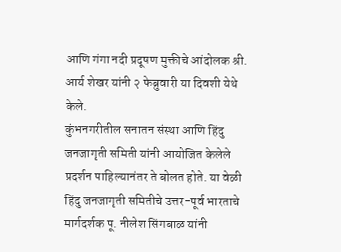आणि गंगा नदी प्रदूषण मुक्तीचे आंदोलक श्री. आर्य शेखर यांनी २ फेब्रुवारी या दिवशी येथे केले.
कुंभनगरीतील सनातन संस्था आणि हिंदु जनजागृती समिती यांनी आयोजित केलेले प्रदर्शन पाहिल्यानंतर ते बोलत होते. या वेळी हिंदु जनजागृती समितीचे उत्तर-पूर्व भारताचे मार्गदर्शक पू. नीलेश सिंगबाळ यांनी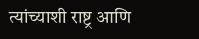त्यांच्याशी राष्ट्र आणि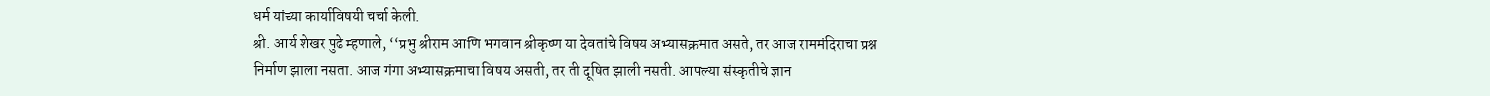धर्म यांच्या कार्याविषयी चर्चा केली.
श्री. आर्य शेखर पुढे म्हणाले, ‘‘प्रभु श्रीराम आणि भगवान श्रीकृष्ण या देवतांचे विषय अभ्यासक्रमात असते, तर आज राममंदिराचा प्रश्न निर्माण झाला नसता. आज गंगा अभ्यासक्रमाचा विषय असती, तर ती दूषित झाली नसती. आपल्या संस्कृतीचे ज्ञान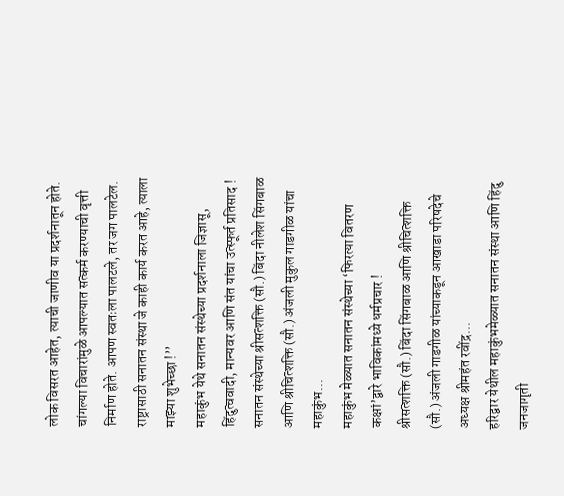लोक विसरत आहेत, त्याची जाणीव या प्रदर्शनातून होते. चांगल्या विचारांमुळे आपल्यात सत्कर्म करण्याची वृत्ती निर्माण होते. आपण स्वतःला पालटले, तर जग पालटेल. राष्ट्रासाठी सनातन संस्था जे काही कार्य करत आहे, त्याला माझ्या शुभेच्छा !’’
महाकुंभ येथे सनातन संस्थेच्या प्रदर्शनाला जिज्ञासू, हिंदुत्ववादी, मान्यवर आणि संत यांचा उत्स्फूर्त प्रतिसाद !
सनातन संस्थेच्या श्रीसत्शक्ति (सौ.) बिंदा नीलेश सिंगबाळ आणि श्रीचित्शक्ति (सौ.) अंजली मुकुल गाडगीळ यांचा महाकुंभ...
महाकुंभ मेळ्यात सनातन संस्थेच्या ‘फिरत्या वितरण कक्षां’द्वारे भाविकांमध्ये धर्मप्रचार !
श्रीसत्शक्ति (सौ.) बिंदा सिंगबाळ आणि श्रीचित्शक्ति (सौ.) अंजली गाडगीळ यांच्याकडून आखाडा परिषदेचे अध्यक्ष श्रीमहंत रवींद्र...
हरिद्वार येथील महाकुंभमेळ्यात सनातन संस्था आणि हिंदु जनजागृती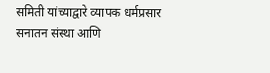समिती यांच्याद्वारे व्यापक धर्मप्रसार
सनातन संस्था आणि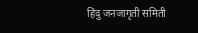हिंदु जनजागृती समिती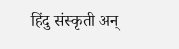हिंदु संस्कृती अन्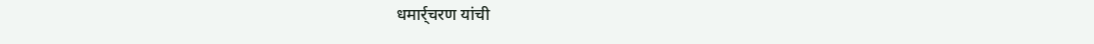धमार्र्चरण यांची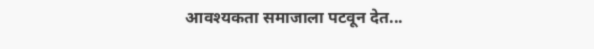आवश्यकता समाजाला पटवून देत...